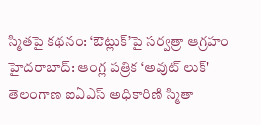స్మితపై కథనం: ‘ఔట్లుక్’పై సర్వత్రా ఆగ్రహం
హైదరాబాద్: ఆంగ్ల పత్రిక ‘అవుట్ లుక్' తెలంగాణ ఐఏఎస్ అధికారిణి స్మితా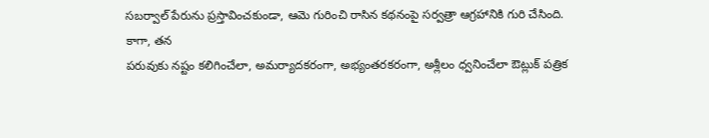సబర్వాల్ పేరును ప్రస్తావించకుండా, ఆమె గురించి రాసిన కథనంపై సర్వత్రా ఆగ్రహానికి గురి చేసింది. కాగా, తన
పరువుకు నష్టం కలిగించేలా, అమర్యాదకరంగా, అభ్యంతరకరంగా, అశ్లీలం ధ్వనించేలా ఔట్లుక్ పత్రిక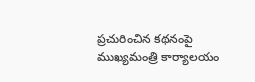ప్రచురించిన కథనంపై ముఖ్యమంత్రి కార్యాలయం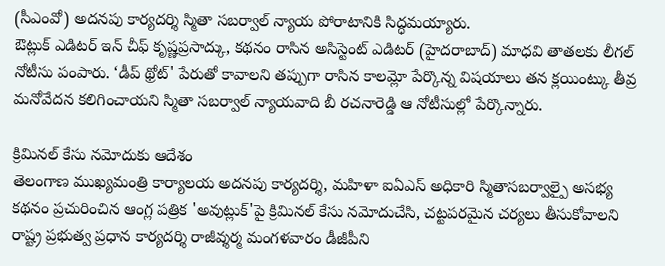(సీఎంవో) అదనపు కార్యదర్శి స్మితా సబర్వాల్ న్యాయ పోరాటానికి సిద్ధమయ్యారు.
ఔట్లుక్ ఎడిటర్ ఇన్ చీఫ్ కృష్ణప్రసాద్కు, కథనం రాసిన అసిస్టెంట్ ఎడిటర్ (హైదరాబాద్) మాధవి తాతలకు లీగల్ నోటీసు పంపారు. ‘డీప్ థ్రోట్' పేరుతో కావాలని తప్పుగా రాసిన కాలమ్లో పేర్కొన్న విషయాలు తన క్లయింట్కు తీవ్ర మనోవేదన కలిగించాయని స్మితా సబర్వాల్ న్యాయవాది బీ రచనారెడ్డి ఆ నోటీసుల్లో పేర్కొన్నారు.

క్రిమినల్ కేసు నమోదుకు ఆదేశం
తెలంగాణ ముఖ్యమంత్రి కార్యాలయ అదనపు కార్యదర్శి, మహిళా ఐఏఎస్ అధికారి స్మితాసబర్వాల్పై అసభ్య కథనం ప్రచురించిన ఆంగ్ల పత్రిక 'అవుట్లుక్'పై క్రిమినల్ కేసు నమోదుచేసి, చట్టపరమైన చర్యలు తీసుకోవాలని రాష్ట్ర ప్రభుత్వ ప్రధాన కార్యదర్శి రాజీవ్శర్మ మంగళవారం డీజీపీని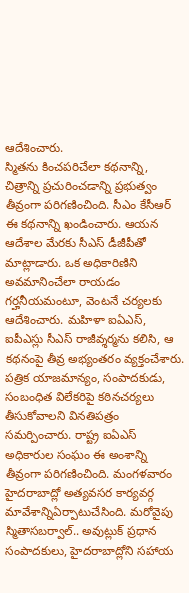ఆదేశించారు.
స్మితను కించపరిచేలా కథనాన్ని, చిత్రాన్ని ప్రచురించడాన్ని ప్రభుత్వం తీవ్రంగా పరిగణించింది. సీఎం కేసీఆర్ ఈ కథనాన్ని ఖండించారు. ఆయన ఆదేశాల మేరకు సీఎస్ డీజీపీతో మాట్లాడారు. ఒక అధికారిణిని అవమానించేలా రాయడం గర్హనీయమంటూ, వెంటనే చర్యలకు ఆదేశించారు. మహిళా ఐఏఎస్, ఐపీఎస్లు సీఎస్ రాజీవ్శర్మను కలిసి, ఆ కథనంపై తీవ్ర అభ్యంతరం వ్యక్తంచేశారు.
పత్రిక యాజమాన్యం, సంపాదకుడు, సంబంధిత విలేకరిపై కఠినచర్యలు తీసుకోవాలని వినతిపత్రం సమర్పించారు. రాష్ట్ర ఐఏఎస్ అధికారుల సంఘం ఈ అంశాన్ని తీవ్రంగా పరిగణించింది. మంగళవారం హైదరాబాద్లో అత్యవసర కార్యవర్గ మావేశాన్నిఏర్పాటుచేసింది. మరోవైపు స్మితాసబర్వాల్.. అవుట్లుక్ ప్రధాన సంపాదకులు, హైదరాబాద్లోని సహాయ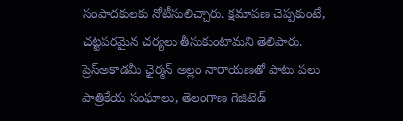సంపాదకులకు నోటీసులిచ్చారు. క్షమాపణ చెప్పకుంటే, చట్టపరమైన చర్యలు తీసుకుంటామని తెలిపారు.
ప్రెస్అకాడమీ ఛైర్మన్ అల్లం నారాయణతో పాటు పలు పాత్రికేయ సంఘాలు, తెలంగాణ గెజిటెడ్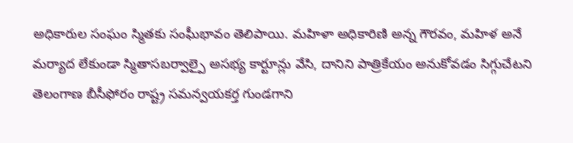అధికారుల సంఘం స్మితకు సంఘీభావం తెలిపాయి. మహిళా అధికారిణి అన్న గౌరవం, మహిళ అనే మర్యాద లేకుండా స్మితాసబర్వాల్పై అసభ్య కార్టూన్లు వేసి, దానిని పాత్రికేయం అనుకోవడం సిగ్గుచేటని తెలంగాణ బీసీఫోరం రాష్ట్ర సమన్వయకర్త గుండగాని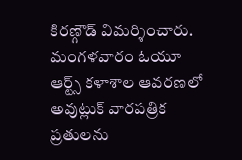కిరణ్గౌడ్ విమర్శించారు.
మంగళవారం ఓయూ ఆర్ట్స్ కళాశాల ఆవరణలో అవుట్లుక్ వారపత్రిక ప్రతులను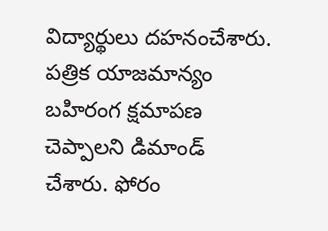విద్యార్థులు దహనంచేశారు. పత్రిక యాజమాన్యం బహిరంగ క్షమాపణ చెప్పాలని డిమాండ్ చేశారు. ఫోరం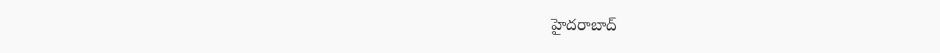హైదరాబాద్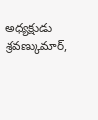అధ్యక్షుడు శ్రవణ్కుమార్,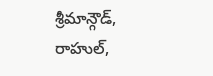శ్రీమాన్గౌడ్, రాహుల్,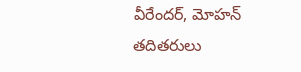వీరేందర్, మోహన్ తదితరులు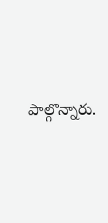పాల్గొన్నారు.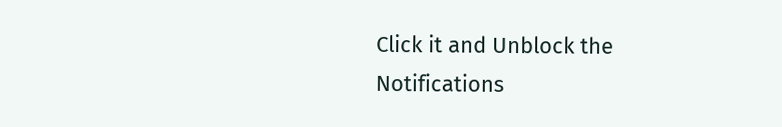Click it and Unblock the Notifications